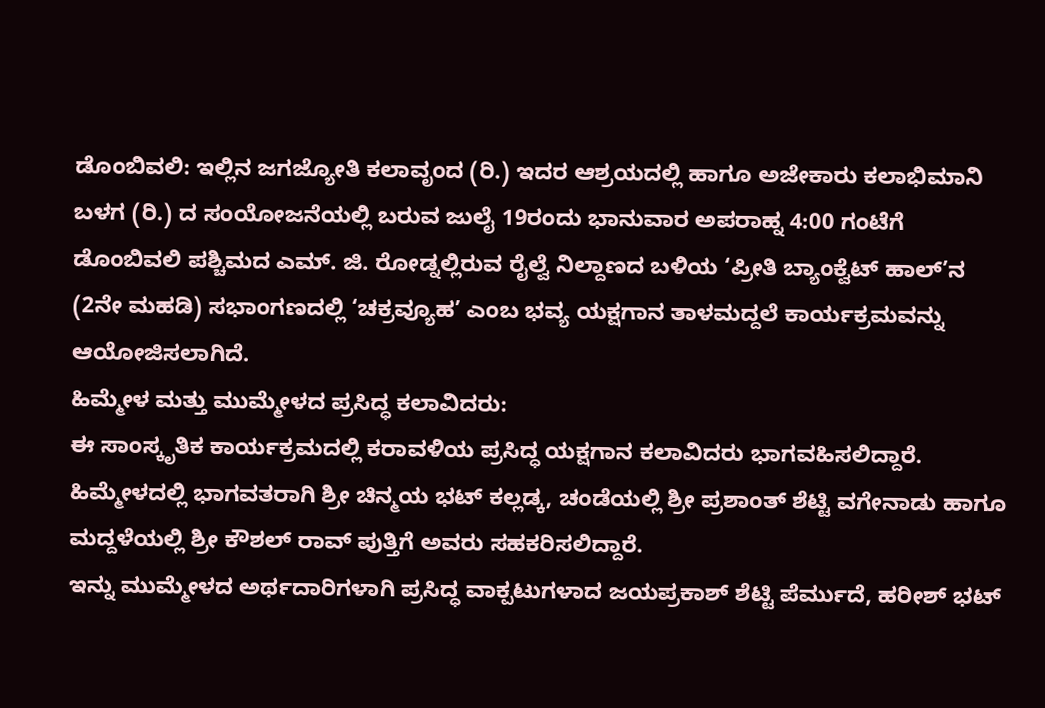ಡೊಂಬಿವಲಿ: ಇಲ್ಲಿನ ಜಗಜ್ಯೋತಿ ಕಲಾವೃಂದ (ರಿ.) ಇದರ ಆಶ್ರಯದಲ್ಲಿ ಹಾಗೂ ಅಜೇಕಾರು ಕಲಾಭಿಮಾನಿ ಬಳಗ (ರಿ.) ದ ಸಂಯೋಜನೆಯಲ್ಲಿ ಬರುವ ಜುಲೈ 19ರಂದು ಭಾನುವಾರ ಅಪರಾಹ್ನ 4:00 ಗಂಟೆಗೆ ಡೊಂಬಿವಲಿ ಪಶ್ಚಿಮದ ಎಮ್. ಜಿ. ರೋಡ್ನಲ್ಲಿರುವ ರೈಲ್ವೆ ನಿಲ್ದಾಣದ ಬಳಿಯ ‘ಪ್ರೀತಿ ಬ್ಯಾಂಕ್ವೆಟ್ ಹಾಲ್’ನ (2ನೇ ಮಹಡಿ) ಸಭಾಂಗಣದಲ್ಲಿ ‘ಚಕ್ರವ್ಯೂಹ’ ಎಂಬ ಭವ್ಯ ಯಕ್ಷಗಾನ ತಾಳಮದ್ದಲೆ ಕಾರ್ಯಕ್ರಮವನ್ನು ಆಯೋಜಿಸಲಾಗಿದೆ.
ಹಿಮ್ಮೇಳ ಮತ್ತು ಮುಮ್ಮೇಳದ ಪ್ರಸಿದ್ಧ ಕಲಾವಿದರು:
ಈ ಸಾಂಸ್ಕೃತಿಕ ಕಾರ್ಯಕ್ರಮದಲ್ಲಿ ಕರಾವಳಿಯ ಪ್ರಸಿದ್ಧ ಯಕ್ಷಗಾನ ಕಲಾವಿದರು ಭಾಗವಹಿಸಲಿದ್ದಾರೆ. ಹಿಮ್ಮೇಳದಲ್ಲಿ ಭಾಗವತರಾಗಿ ಶ್ರೀ ಚಿನ್ಮಯ ಭಟ್ ಕಲ್ಲಡ್ಕ, ಚಂಡೆಯಲ್ಲಿ ಶ್ರೀ ಪ್ರಶಾಂತ್ ಶೆಟ್ಟಿ ವಗೇನಾಡು ಹಾಗೂ ಮದ್ದಳೆಯಲ್ಲಿ ಶ್ರೀ ಕೌಶಲ್ ರಾವ್ ಪುತ್ತಿಗೆ ಅವರು ಸಹಕರಿಸಲಿದ್ದಾರೆ.
ಇನ್ನು ಮುಮ್ಮೇಳದ ಅರ್ಥದಾರಿಗಳಾಗಿ ಪ್ರಸಿದ್ಧ ವಾಕ್ಪಟುಗಳಾದ ಜಯಪ್ರಕಾಶ್ ಶೆಟ್ಟಿ ಪೆರ್ಮುದೆ, ಹರೀಶ್ ಭಟ್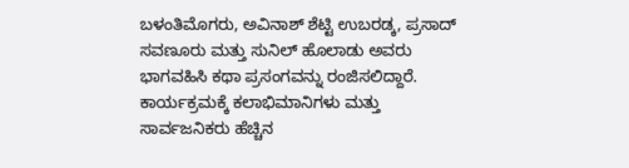ಬಳಂತಿಮೊಗರು, ಅವಿನಾಶ್ ಶೆಟ್ಟಿ ಉಬರಡ್ಕ, ಪ್ರಸಾದ್ ಸವಣೂರು ಮತ್ತು ಸುನಿಲ್ ಹೊಲಾಡು ಅವರು ಭಾಗವಹಿಸಿ ಕಥಾ ಪ್ರಸಂಗವನ್ನು ರಂಜಿಸಲಿದ್ದಾರೆ.
ಕಾರ್ಯಕ್ರಮಕ್ಕೆ ಕಲಾಭಿಮಾನಿಗಳು ಮತ್ತು ಸಾರ್ವಜನಿಕರು ಹೆಚ್ಚಿನ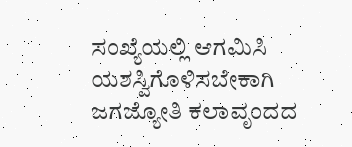ಸಂಖ್ಯೆಯಲ್ಲಿ ಆಗಮಿಸಿ ಯಶಸ್ವಿಗೊಳಿಸಬೇಕಾಗಿ ಜಗಜ್ಯೋತಿ ಕಲಾವೃಂದದ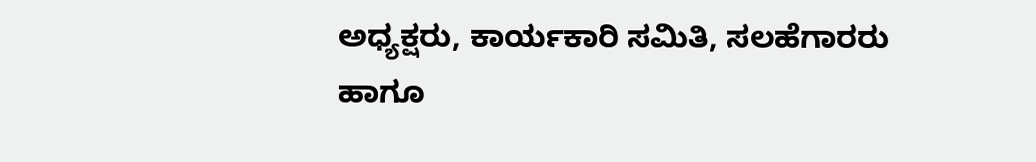ಅಧ್ಯಕ್ಷರು, ಕಾರ್ಯಕಾರಿ ಸಮಿತಿ, ಸಲಹೆಗಾರರು ಹಾಗೂ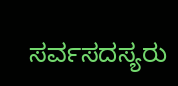ಸರ್ವಸದಸ್ಯರು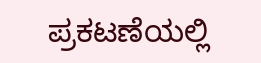ಪ್ರಕಟಣೆಯಲ್ಲಿ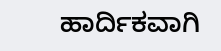ಹಾರ್ದಿಕವಾಗಿ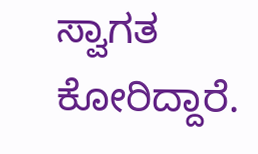ಸ್ವಾಗತ ಕೋರಿದ್ದಾರೆ.